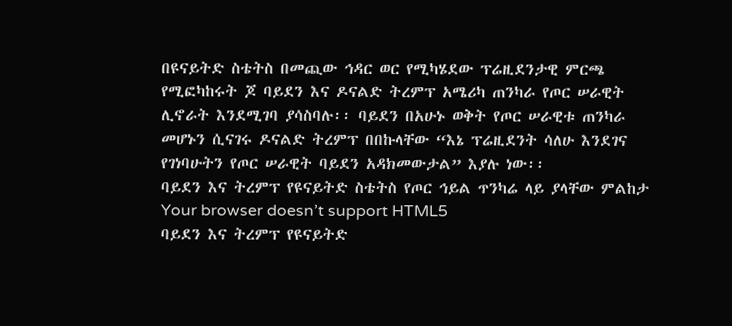በዩናይትድ ስቴትስ በመጪው ኅዳር ወር የሚካሄደው ፕሬዚደንታዊ ምርጫ የሚፎካከሩት ጆ ባይደን እና ዶናልድ ትረምፕ አሜሪካ ጠንካራ የጦር ሠራዊት ሊኖራት እንደሚገባ ያሳስባሉ፡፡ ባይደን በአሁኑ ወቅት የጦር ሠራዊቱ ጠንካራ መሆኑን ሲናገሩ ዶናልድ ትረምፕ በበኩላቸው “እኔ ፕሬዚደንት ሳለሁ እንደገና የገነባሁትን የጦር ሠራዊት ባይደን አዳክመውታል” እያሉ ነው፡፡
ባይደን እና ትረምፕ የዩናይትድ ስቴትስ የጦር ኅይል ጥንካሬ ላይ ያላቸው ምልከታ
Your browser doesn’t support HTML5
ባይደን እና ትረምፕ የዩናይትድ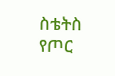ስቴትስ የጦር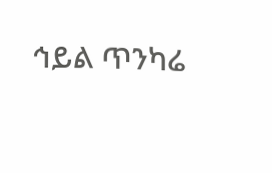ኅይል ጥንካሬ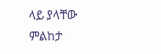ላይ ያላቸው ምልከታ